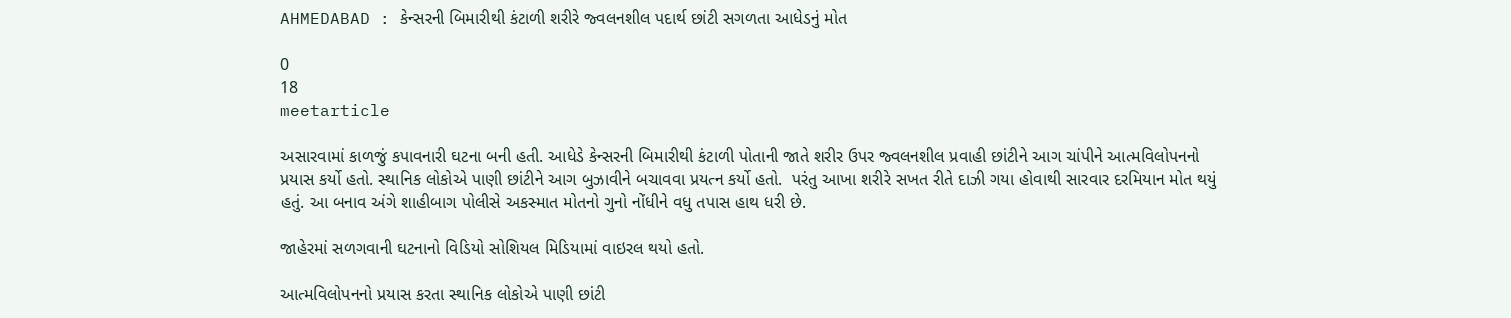AHMEDABAD : કેન્સરની બિમારીથી કંટાળી શરીરે જ્વલનશીલ પદાર્થ છાંટી સગળતા આધેડનું મોત

0
18
meetarticle

અસારવામાં કાળજું કપાવનારી ઘટના બની હતી. આધેડે કેન્સરની બિમારીથી કંટાળી પોતાની જાતે શરીર ઉપર જ્વલનશીલ પ્રવાહી છાંટીને આગ ચાંપીને આત્મવિલોપનનો પ્રયાસ કર્યો હતો. સ્થાનિક લોકોએ પાણી છાંટીને આગ બુઝાવીને બચાવવા પ્રયત્ન કર્યો હતો.  પરંતુ આખા શરીરે સખત રીતે દાઝી ગયા હોવાથી સારવાર દરમિયાન મોત થયું હતું. આ બનાવ અંગે શાહીબાગ પોલીસે અકસ્માત મોતનો ગુનો નોંધીને વધુ તપાસ હાથ ધરી છે.

જાહેરમાં સળગવાની ઘટનાનો વિડિયો સોશિયલ મિડિયામાં વાઇરલ થયો હતો.

આત્મવિલોપનનો પ્રયાસ કરતા સ્થાનિક લોકોએ પાણી છાંટી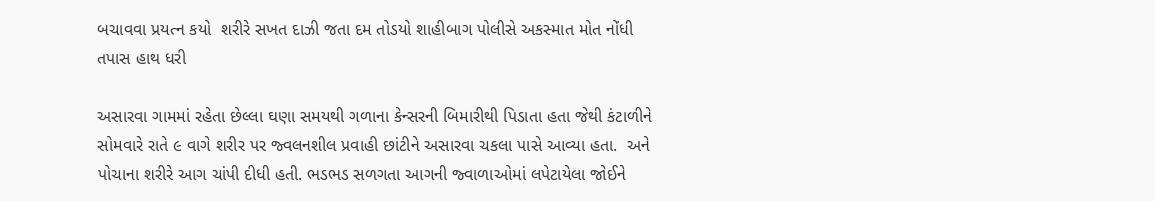બચાવવા પ્રયત્ન કયો  શરીરે સખત દાઝી જતા દમ તોડયો શાહીબાગ પોલીસે અકસ્માત મોત નોંધી તપાસ હાથ ધરી

અસારવા ગામમાં રહેતા છેલ્લા ઘણા સમયથી ગળાના કેન્સરની બિમારીથી પિડાતા હતા જેથી કંટાળીને સોમવારે રાતે ૯ વાગે શરીર પર જ્વલનશીલ પ્રવાહી છાંટીને અસારવા ચકલા પાસે આવ્યા હતા.  અને પોચાના શરીરે આગ ચાંપી દીધી હતી. ભડભડ સળગતા આગની જ્વાળાઓમાં લપેટાયેલા જોઈને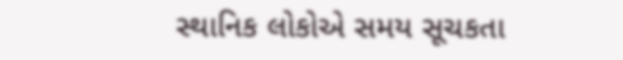સ્થાનિક લોકોએ સમય સૂચકતા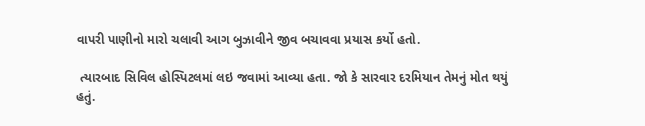વાપરી પાણીનો મારો ચલાવી આગ બુઝાવીને જીવ બચાવવા પ્રયાસ કર્યો હતો.

 ત્યારબાદ સિવિલ હોસ્પિટલમાં લઇ જવામાં આવ્યા હતા. જો કે સારવાર દરમિયાન તેમનું મોત થયું હતું.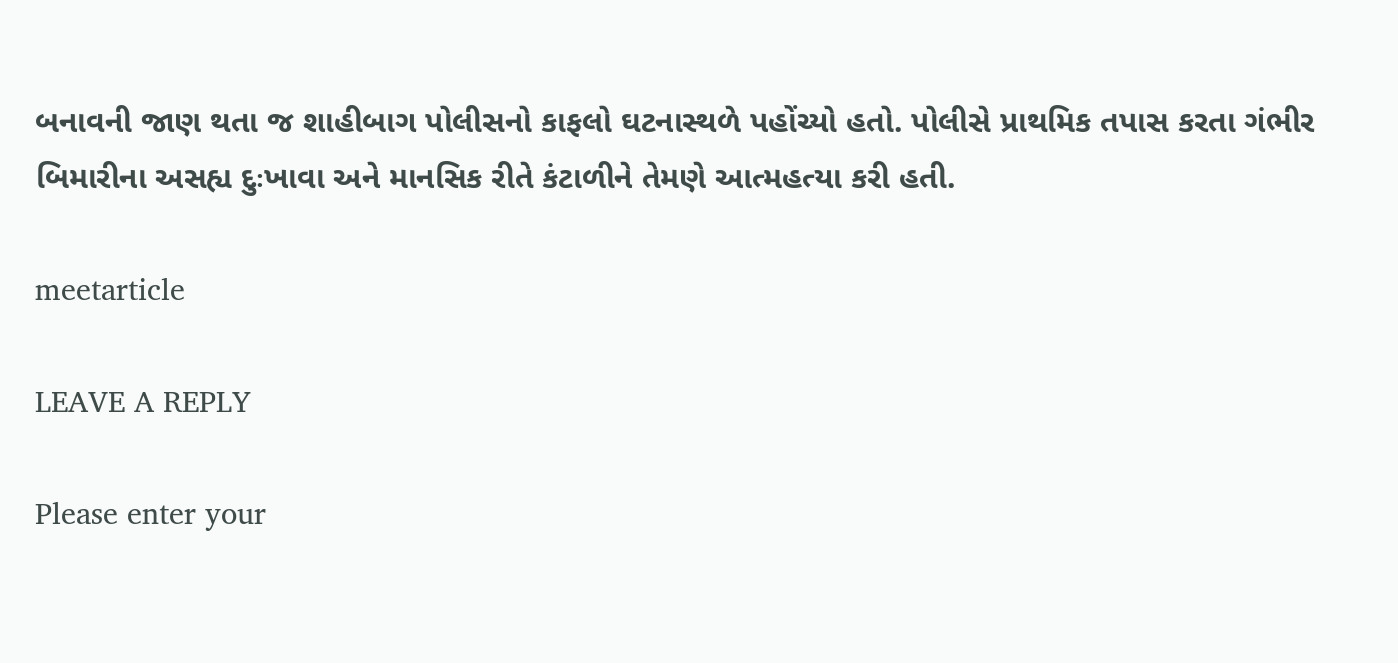બનાવની જાણ થતા જ શાહીબાગ પોલીસનો કાફલો ઘટનાસ્થળે પહોંચ્યો હતો. પોલીસે પ્રાથમિક તપાસ કરતા ગંભીર બિમારીના અસહ્ય દુઃખાવા અને માનસિક રીતે કંટાળીને તેમણે આત્મહત્યા કરી હતી.

meetarticle

LEAVE A REPLY

Please enter your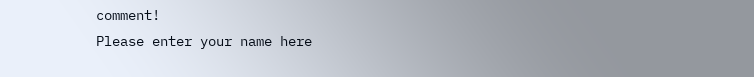comment!
Please enter your name here